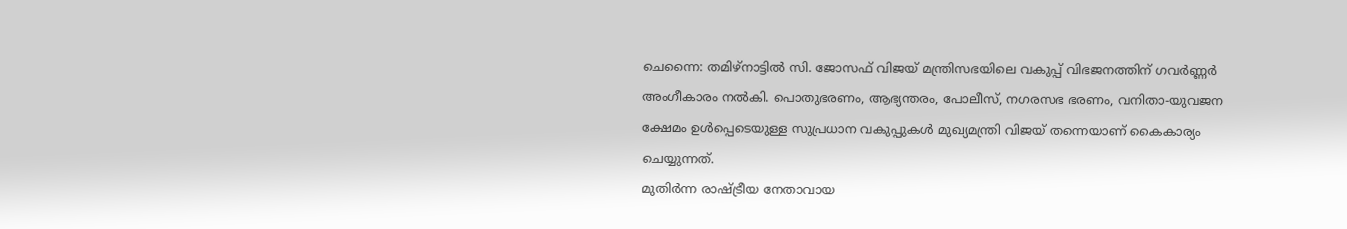ചെന്നൈ: തമിഴ്നാട്ടിൽ സി. ജോസഫ് വിജയ് മന്ത്രിസഭയിലെ വകുപ്പ് വിഭജനത്തിന് ഗവർണ്ണർ അംഗീകാരം നൽകി. പൊതുഭരണം, ആഭ്യന്തരം, പോലീസ്, നഗരസഭ ഭരണം, വനിതാ-യുവജന ക്ഷേമം ഉൾപ്പെടെയുള്ള സുപ്രധാന വകുപ്പുകൾ മുഖ്യമന്ത്രി വിജയ് തന്നെയാണ് കൈകാര്യം ചെയ്യുന്നത്.
മുതിർന്ന രാഷ്ട്രീയ നേതാവായ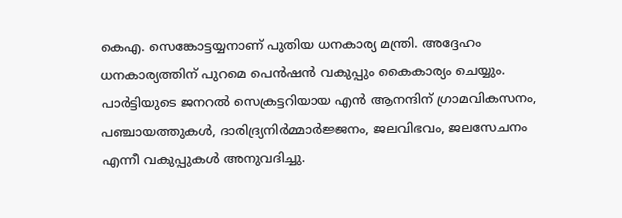കെഎ. സെങ്കോട്ടയ്യനാണ് പുതിയ ധനകാര്യ മന്ത്രി. അദ്ദേഹം ധനകാര്യത്തിന് പുറമെ പെൻഷൻ വകുപ്പും കൈകാര്യം ചെയ്യും. പാർട്ടിയുടെ ജനറൽ സെക്രട്ടറിയായ എൻ ആനന്ദിന് ഗ്രാമവികസനം, പഞ്ചായത്തുകൾ, ദാരിദ്ര്യനിർമ്മാർജ്ജനം, ജലവിഭവം, ജലസേചനം എന്നീ വകുപ്പുകൾ അനുവദിച്ചു.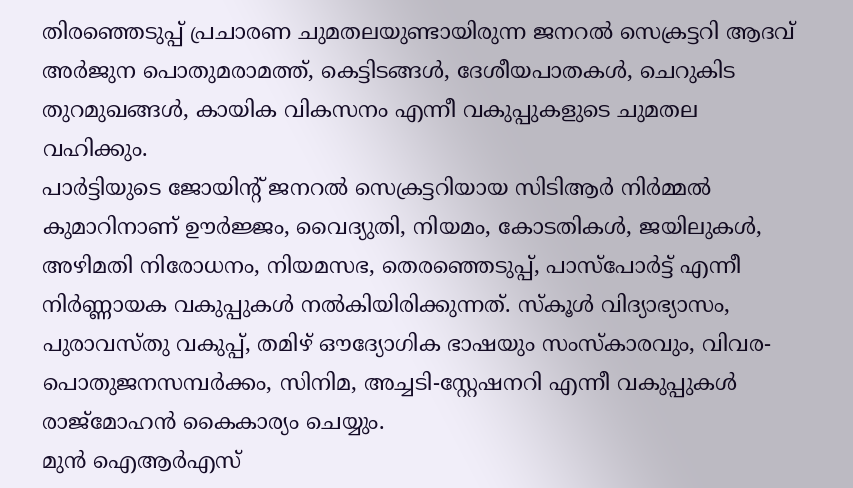തിരഞ്ഞെടുപ്പ് പ്രചാരണ ചുമതലയുണ്ടായിരുന്ന ജനറൽ സെക്രട്ടറി ആദവ് അർജുന പൊതുമരാമത്ത്, കെട്ടിടങ്ങൾ, ദേശീയപാതകൾ, ചെറുകിട തുറമുഖങ്ങൾ, കായിക വികസനം എന്നീ വകുപ്പുകളുടെ ചുമതല വഹിക്കും.
പാർട്ടിയുടെ ജോയിന്റ് ജനറൽ സെക്രട്ടറിയായ സിടിആർ നിർമ്മൽ കുമാറിനാണ് ഊർജ്ജം, വൈദ്യുതി, നിയമം, കോടതികൾ, ജയിലുകൾ, അഴിമതി നിരോധനം, നിയമസഭ, തെരഞ്ഞെടുപ്പ്, പാസ്പോർട്ട് എന്നീ നിർണ്ണായക വകുപ്പുകൾ നൽകിയിരിക്കുന്നത്. സ്കൂൾ വിദ്യാഭ്യാസം, പുരാവസ്തു വകുപ്പ്, തമിഴ് ഔദ്യോഗിക ഭാഷയും സംസ്കാരവും, വിവര-പൊതുജനസമ്പർക്കം, സിനിമ, അച്ചടി-സ്റ്റേഷനറി എന്നീ വകുപ്പുകൾ രാജ്മോഹൻ കൈകാര്യം ചെയ്യും.
മുൻ ഐആർഎസ്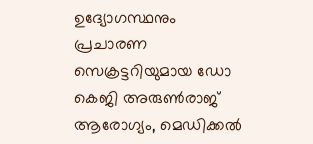ഉദ്യോഗസ്ഥനും പ്രചാരണ സെക്രട്ടറിയുമായ ഡോ കെജി അരുൺരാജ് ആരോഗ്യം, മെഡിക്കൽ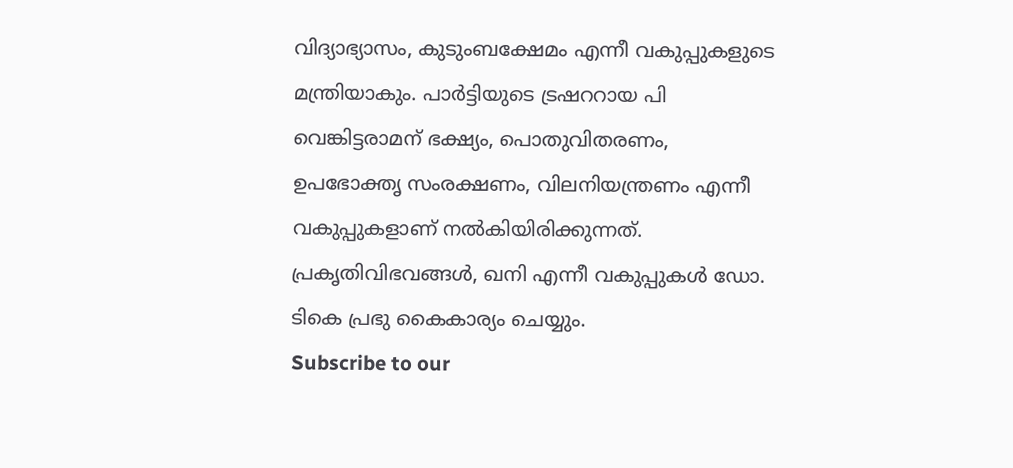വിദ്യാഭ്യാസം, കുടുംബക്ഷേമം എന്നീ വകുപ്പുകളുടെ മന്ത്രിയാകും. പാർട്ടിയുടെ ട്രഷററായ പി വെങ്കിട്ടരാമന് ഭക്ഷ്യം, പൊതുവിതരണം, ഉപഭോക്തൃ സംരക്ഷണം, വിലനിയന്ത്രണം എന്നീ വകുപ്പുകളാണ് നൽകിയിരിക്കുന്നത്. പ്രകൃതിവിഭവങ്ങൾ, ഖനി എന്നീ വകുപ്പുകൾ ഡോ. ടികെ പ്രഭു കൈകാര്യം ചെയ്യും.
Subscribe to our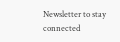Newsletter to stay connected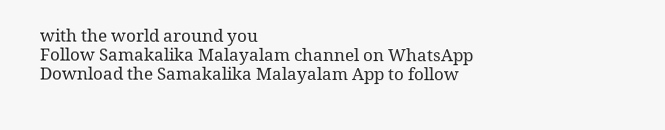with the world around you
Follow Samakalika Malayalam channel on WhatsApp
Download the Samakalika Malayalam App to follow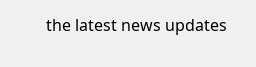the latest news updates